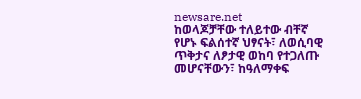newsare.net
ከወላጆቻቸው ተለይተው ብቸኛ የሆኑ ፍልሰተኛ ህፃናት፣ ለወሲባዊ ጥቅታና ለፆታዊ ወከባ የተጋለጡ መሆናቸውን፣ ከዓለማቀፍ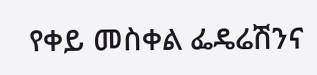የቀይ መስቀል ፌዴሬሽንና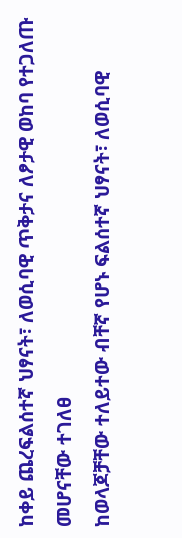ከቀይ ጨረፍልሰተኛ ህፃናት፣ ለወሲባዊ ጥቅታና ለፆታዊ ወከባ የተጋለጡ መሆናቸው ተገለፀ
ከወላጆቻቸው ተለይተው ብቸኛ የሆኑ ፍልሰተኛ ህፃናት፣ ለወሲባዊ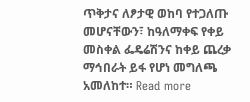ጥቅታና ለፆታዊ ወከባ የተጋለጡ መሆናቸውን፣ ከዓለማቀፍ የቀይ መስቀል ፌዴሬሽንና ከቀይ ጨረቃ ማኅበራት ይፋ የሆነ መግለጫ አመለከተ። Read more